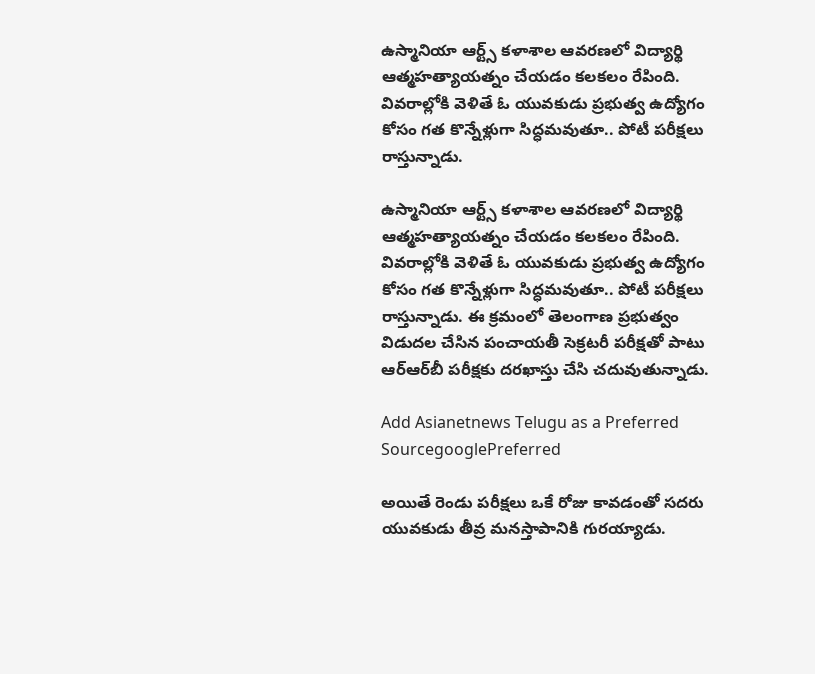ఉస్మానియా ఆర్ట్స్ కళాశాల ఆవరణలో విద్యార్థి ఆత్మహత్యాయత్నం చేయడం కలకలం రేపింది. వివరాల్లోకి వెళితే ఓ యువకుడు ప్రభుత్వ ఉద్యోగం కోసం గత కొన్నేళ్లుగా సిద్ధమవుతూ.. పోటీ పరీక్షలు రాస్తున్నాడు.

ఉస్మానియా ఆర్ట్స్ కళాశాల ఆవరణలో విద్యార్థి ఆత్మహత్యాయత్నం చేయడం కలకలం రేపింది. వివరాల్లోకి వెళితే ఓ యువకుడు ప్రభుత్వ ఉద్యోగం కోసం గత కొన్నేళ్లుగా సిద్ధమవుతూ.. పోటీ పరీక్షలు రాస్తున్నాడు. ఈ క్రమంలో తెలంగాణ ప్రభుత్వం విడుదల చేసిన పంచాయతీ సెక్రటరీ పరీక్షతో పాటు ఆర్ఆర్‌బీ పరీక్షకు దరఖాస్తు చేసి చదువుతున్నాడు.

Add Asianetnews Telugu as a Preferred SourcegooglePreferred

అయితే రెండు పరీక్షలు ఒకే రోజు కావడంతో సదరు యువకుడు తీవ్ర మనస్తాపానికి గురయ్యాడు.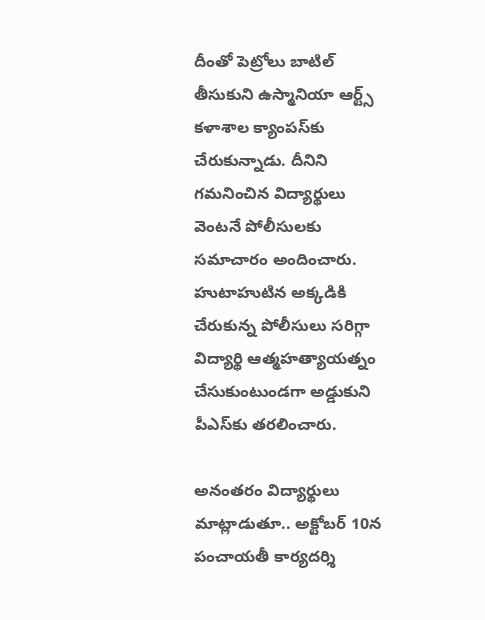దీంతో పెట్రోలు బాటిల్ తీసుకుని ఉస్మానియా ఆర్ట్స్ కళాశాల క్యాంపస్‌కు చేరుకున్నాడు. దీనిని గమనించిన విద్యార్థులు వెంటనే పోలీసులకు సమాచారం అందించారు. హుటాహుటిన అక్కడికి చేరుకున్న పోలీసులు సరిగ్గా విద్యార్థి ఆత్మహత్యాయత్నం చేసుకుంటుండగా అడ్డుకుని పీఎస్‌కు తరలించారు.

అనంతరం విద్యార్థులు మాట్లాడుతూ.. అక్టోబర్ 10న పంచాయతీ కార్యదర్శి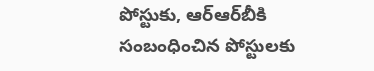పోస్టుకు, ఆర్ఆర్‌బీకి సంబంధించిన పోస్టులకు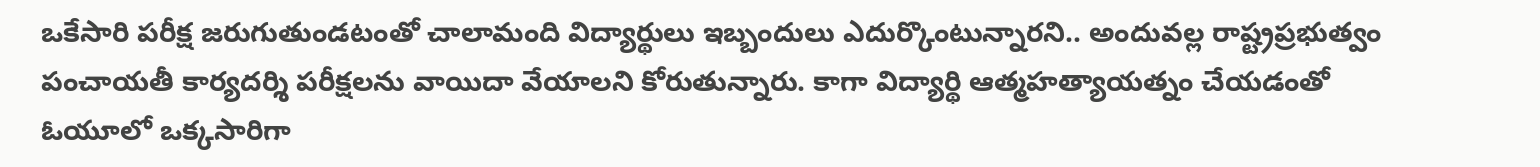ఒకేసారి పరీక్ష జరుగుతుండటంతో చాలామంది విద్యార్థులు ఇబ్బందులు ఎదుర్కొంటున్నారని.. అందువల్ల రాష్ట్రప్రభుత్వం పంచాయతీ కార్యదర్శి పరీక్షలను వాయిదా వేయాలని కోరుతున్నారు. కాగా విద్యార్థి ఆత్మహత్యాయత్నం చేయడంతో ఓయూలో ఒక్కసారిగా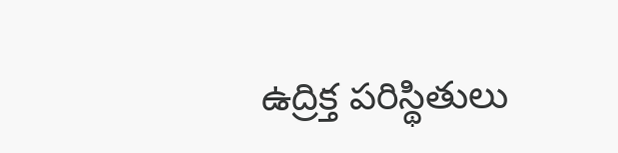ఉద్రిక్త పరిస్థితులు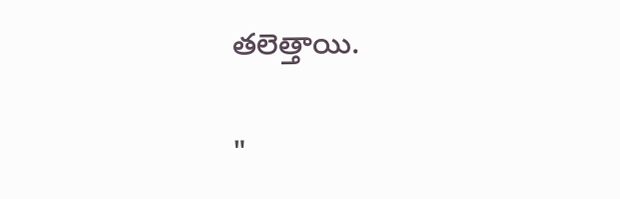తలెత్తాయి.

"